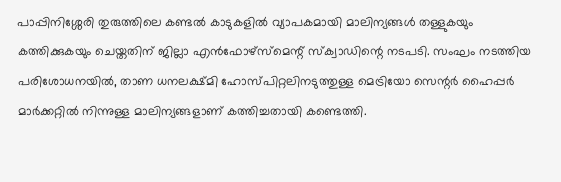പാപ്പിനിശ്ശേരി തുരുത്തിലെ കണ്ടൽ കാടുകളിൽ വ്യാപകമായി മാലിന്യങ്ങൾ തള്ളുകയും കത്തിക്കുകയും ചെയ്തതിന് ജില്ലാ എൻഫോഴ്സ്മെന്റ് സ്ക്വാഡിന്റെ നടപടി. സംഘം നടത്തിയ പരിശോധനയിൽ, താണ ധനലക്ഷ്മി ഹോസ്പിറ്റലിനടുത്തുള്ള മെട്രിയോ സെന്റർ ഹൈപ്പർ മാർക്കറ്റിൽ നിന്നുള്ള മാലിന്യങ്ങളാണ് കത്തിച്ചതായി കണ്ടെത്തി.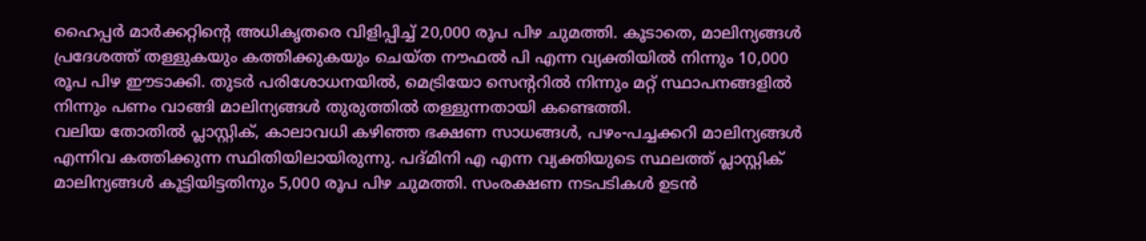ഹൈപ്പർ മാർക്കറ്റിന്റെ അധികൃതരെ വിളിപ്പിച്ച് 20,000 രൂപ പിഴ ചുമത്തി. കൂടാതെ, മാലിന്യങ്ങൾ പ്രദേശത്ത് തള്ളുകയും കത്തിക്കുകയും ചെയ്ത നൗഫൽ പി എന്ന വ്യക്തിയിൽ നിന്നും 10,000 രൂപ പിഴ ഈടാക്കി. തുടർ പരിശോധനയിൽ, മെട്രിയോ സെന്ററിൽ നിന്നും മറ്റ് സ്ഥാപനങ്ങളിൽ നിന്നും പണം വാങ്ങി മാലിന്യങ്ങൾ തുരുത്തിൽ തള്ളുന്നതായി കണ്ടെത്തി.
വലിയ തോതിൽ പ്ലാസ്റ്റിക്, കാലാവധി കഴിഞ്ഞ ഭക്ഷണ സാധങ്ങൾ, പഴം-പച്ചക്കറി മാലിന്യങ്ങൾ എന്നിവ കത്തിക്കുന്ന സ്ഥിതിയിലായിരുന്നു. പദ്മിനി എ എന്ന വ്യക്തിയുടെ സ്ഥലത്ത് പ്ലാസ്റ്റിക് മാലിന്യങ്ങൾ കൂട്ടിയിട്ടതിനും 5,000 രൂപ പിഴ ചുമത്തി. സംരക്ഷണ നടപടികൾ ഉടൻ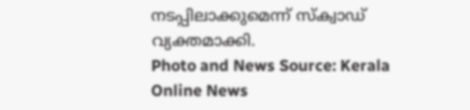നടപ്പിലാക്കുമെന്ന് സ്ക്വാഡ് വ്യക്തമാക്കി.
Photo and News Source: Kerala Online News